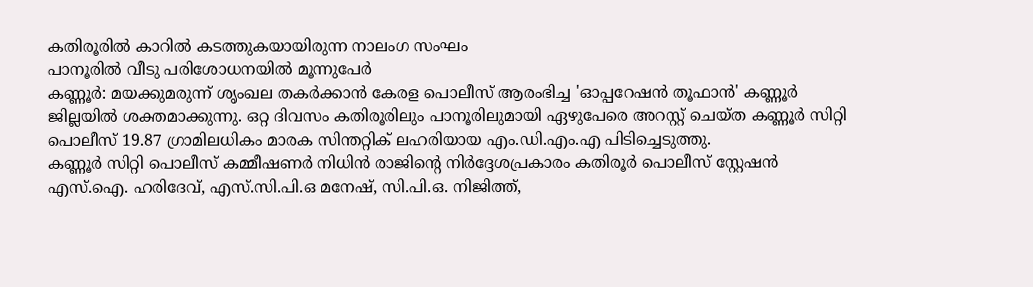കതിരൂരിൽ കാറിൽ കടത്തുകയായിരുന്ന നാലംഗ സംഘം
പാനൂരിൽ വീടു പരിശോധനയിൽ മൂന്നുപേർ
കണ്ണൂർ: മയക്കുമരുന്ന് ശൃംഖല തകർക്കാൻ കേരള പൊലീസ് ആരംഭിച്ച 'ഓപ്പറേഷൻ തൂഫാൻ' കണ്ണൂർ ജില്ലയിൽ ശക്തമാക്കുന്നു. ഒറ്റ ദിവസം കതിരൂരിലും പാനൂരിലുമായി ഏഴുപേരെ അറസ്റ്റ് ചെയ്ത കണ്ണൂർ സിറ്റി പൊലീസ് 19.87 ഗ്രാമിലധികം മാരക സിന്തറ്റിക് ലഹരിയായ എം.ഡി.എം.എ പിടിച്ചെടുത്തു.
കണ്ണൂർ സിറ്റി പൊലീസ് കമ്മീഷണർ നിധിൻ രാജിന്റെ നിർദ്ദേശപ്രകാരം കതിരൂർ പൊലീസ് സ്റ്റേഷൻ എസ്.ഐ. ഹരിദേവ്, എസ്.സി.പി.ഒ മനേഷ്, സി.പി.ഒ. നിജിത്ത്,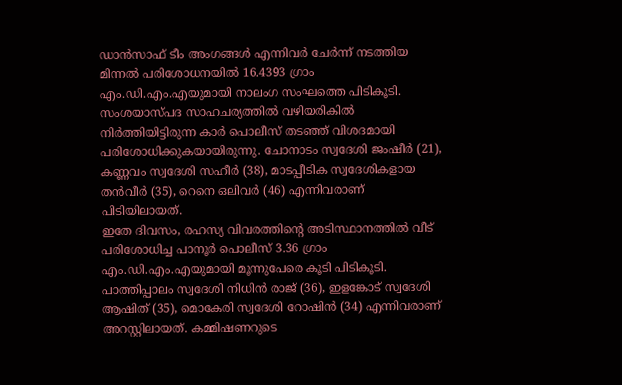ഡാൻസാഫ് ടീം അംഗങ്ങൾ എന്നിവർ ചേർന്ന് നടത്തിയ മിന്നൽ പരിശോധനയിൽ 16.4393 ഗ്രാം എം.ഡി.എം.എയുമായി നാലംഗ സംഘത്തെ പിടികൂടി. സംശയാസ്പദ സാഹചര്യത്തിൽ വഴിയരികിൽ നിർത്തിയിട്ടിരുന്ന കാർ പൊലീസ് തടഞ്ഞ് വിശദമായി പരിശോധിക്കുകയായിരുന്നു. ചോനാടം സ്വദേശി ജംഷീർ (21), കണ്ണവം സ്വദേശി സഹീർ (38), മാടപ്പീടിക സ്വദേശികളായ തൻവീർ (35), റെനെ ഒലിവർ (46) എന്നിവരാണ് പിടിയിലായത്.
ഇതേ ദിവസം, രഹസ്യ വിവരത്തിന്റെ അടിസ്ഥാനത്തിൽ വീട് പരിശോധിച്ച പാനൂർ പൊലീസ് 3.36 ഗ്രാം എം.ഡി.എം.എയുമായി മൂന്നുപേരെ കൂടി പിടികൂടി. പാത്തിപ്പാലം സ്വദേശി നിധിൻ രാജ് (36), ഇളങ്കോട് സ്വദേശി ആഷിത് (35), മൊകേരി സ്വദേശി റോഷിൻ (34) എന്നിവരാണ് അറസ്റ്റിലായത്. കമ്മിഷണറുടെ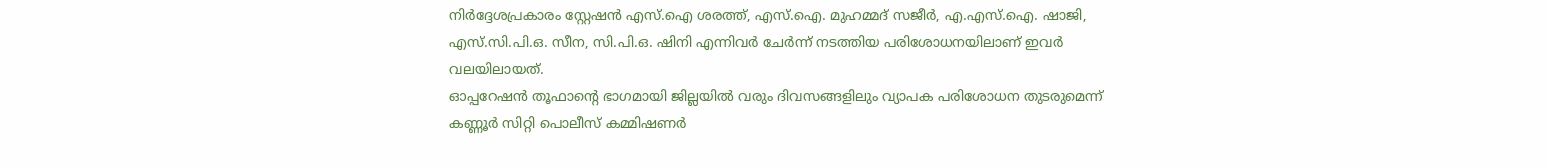നിർദ്ദേശപ്രകാരം സ്റ്റേഷൻ എസ്.ഐ ശരത്ത്, എസ്.ഐ. മുഹമ്മദ് സജീർ, എ.എസ്.ഐ. ഷാജി, എസ്.സി.പി.ഒ. സീന, സി.പി.ഒ. ഷിനി എന്നിവർ ചേർന്ന് നടത്തിയ പരിശോധനയിലാണ് ഇവർ വലയിലായത്.
ഓപ്പറേഷൻ തൂഫാന്റെ ഭാഗമായി ജില്ലയിൽ വരും ദിവസങ്ങളിലും വ്യാപക പരിശോധന തുടരുമെന്ന് കണ്ണൂർ സിറ്റി പൊലീസ് കമ്മിഷണർ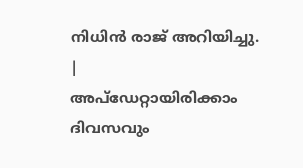നിധിൻ രാജ് അറിയിച്ചു.
|
അപ്ഡേറ്റായിരിക്കാം ദിവസവും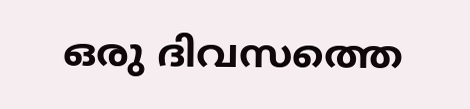ഒരു ദിവസത്തെ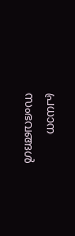പ്രധാന സംഭവങ്ങൾ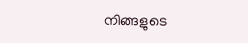നിങ്ങളുടെ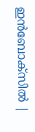ഇൻബോക്സിൽ |